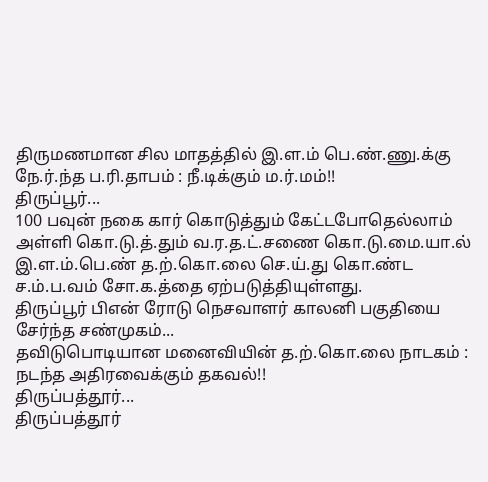திருமணமான சில மாதத்தில் இ.ள.ம் பெ.ண்.ணு.க்கு நே.ர்.ந்த ப.ரி.தாபம் : நீ.டிக்கும் ம.ர்.மம்!!
திருப்பூர்...
100 பவுன் நகை கார் கொடுத்தும் கேட்டபோதெல்லாம் அள்ளி கொ.டு.த்.தும் வ.ர.த.ட்.சணை கொ.டு.மை.யா.ல் இ.ள.ம்.பெ.ண் த.ற்.கொ.லை செ.ய்.து கொ.ண்ட ச.ம்.ப.வம் சோ.க.த்தை ஏற்படுத்தியுள்ளது.
திருப்பூர் பிஎன் ரோடு நெசவாளர் காலனி பகுதியை சேர்ந்த சண்முகம்...
தவிடுபொடியான மனைவியின் த.ற்.கொ.லை நாடகம் : நடந்த அதிரவைக்கும் தகவல்!!
திருப்பத்தூர்...
திருப்பத்தூர்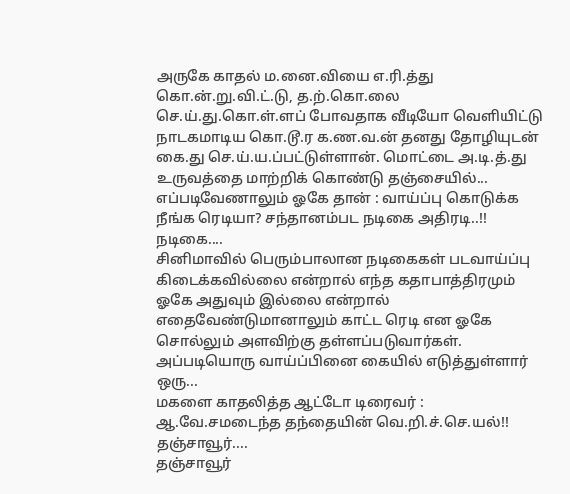அருகே காதல் ம.னை.வியை எ.ரி.த்து கொ.ன்.று.வி.ட்.டு, த.ற்.கொ.லை செ.ய்.து.கொ.ள்.ளப் போவதாக வீடியோ வெளியிட்டு நாடகமாடிய கொ.டூ.ர க.ண.வ.ன் தனது தோழியுடன் கை.து செ.ய்.ய.ப்பட்டுள்ளான். மொட்டை அ.டி.த்.து உருவத்தை மாற்றிக் கொண்டு தஞ்சையில்...
எப்படிவேணாலும் ஓகே தான் : வாய்ப்பு கொடுக்க நீங்க ரெடியா? சந்தானம்பட நடிகை அதிரடி..!!
நடிகை....
சினிமாவில் பெரும்பாலான நடிகைகள் படவாய்ப்பு கிடைக்கவில்லை என்றால் எந்த கதாபாத்திரமும் ஓகே அதுவும் இல்லை என்றால் எதைவேண்டுமானாலும் காட்ட ரெடி என ஓகே சொல்லும் அளவிற்கு தள்ளப்படுவார்கள்.
அப்படியொரு வாய்ப்பினை கையில் எடுத்துள்ளார் ஒரு...
மகளை காதலித்த ஆட்டோ டிரைவர் : ஆ.வே.சமடைந்த தந்தையின் வெ.றி.ச்.செ.யல்!!
தஞ்சாவூர்....
தஞ்சாவூர்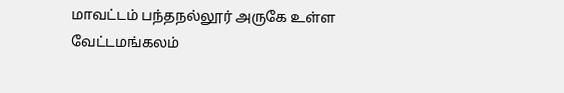மாவட்டம் பந்தநல்லூர் அருகே உள்ள வேட்டமங்கலம்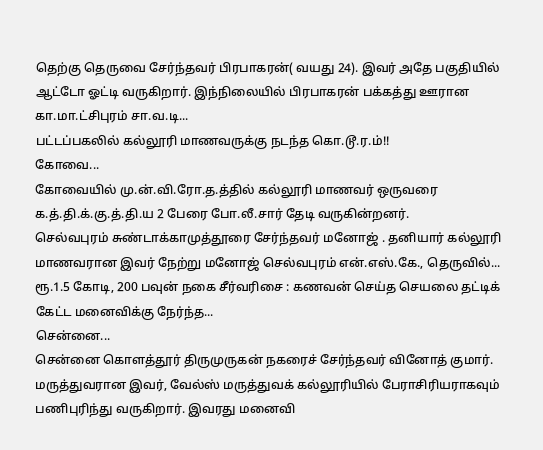தெற்கு தெருவை சேர்ந்தவர் பிரபாகரன்( வயது 24). இவர் அதே பகுதியில் ஆட்டோ ஓட்டி வருகிறார். இந்நிலையில் பிரபாகரன் பக்கத்து ஊரான கா.மா.ட்சிபுரம் சா.வ.டி...
பட்டப்பகலில் கல்லூரி மாணவருக்கு நடந்த கொ.டூ.ர.ம்!!
கோவை...
கோவையில் மு.ன்.வி.ரோ.த.த்தில் கல்லூரி மாணவர் ஒருவரை க.த்.தி.க்.கு.த்.தி.ய 2 பேரை போ.லீ.சார் தேடி வருகின்றனர்.
செல்வபுரம் சுண்டாக்காமுத்தூரை சேர்ந்தவர் மனோஜ் . தனியார் கல்லூரி மாணவரான இவர் நேற்று மனோஜ் செல்வபுரம் என்.எஸ்.கே., தெருவில்...
ரூ.1.5 கோடி, 200 பவுன் நகை சீர்வரிசை : கணவன் செய்த செயலை தட்டிக் கேட்ட மனைவிக்கு நேர்ந்த...
சென்னை...
சென்னை கொளத்தூர் திருமுருகன் நகரைச் சேர்ந்தவர் வினோத் குமார். மருத்துவரான இவர், வேல்ஸ் மருத்துவக் கல்லூரியில் பேராசிரியராகவும் பணிபுரிந்து வருகிறார். இவரது மனைவி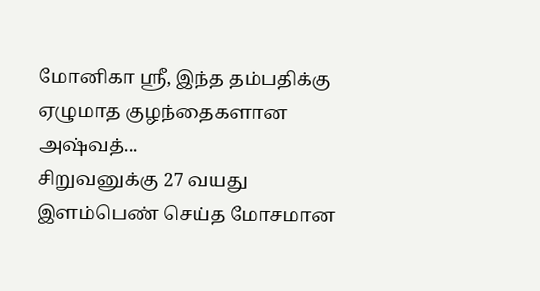மோனிகா ஸ்ரீ, இந்த தம்பதிக்கு ஏழுமாத குழந்தைகளான அஷ்வத்...
சிறுவனுக்கு 27 வயது இளம்பெண் செய்த மோசமான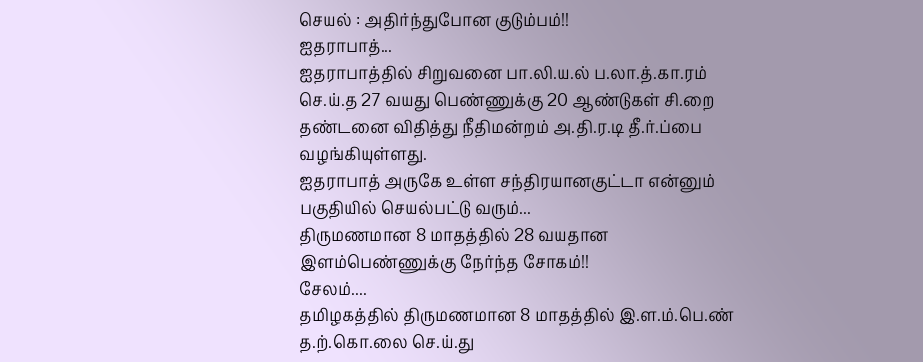செயல் : அதிர்ந்துபோன குடும்பம்!!
ஐதராபாத்...
ஐதராபாத்தில் சிறுவனை பா.லி.ய.ல் ப.லா.த்.கா.ரம் செ.ய்.த 27 வயது பெண்ணுக்கு 20 ஆண்டுகள் சி.றை தண்டனை விதித்து நீதிமன்றம் அ.தி.ர.டி தீ.ர்.ப்பை வழங்கியுள்ளது.
ஐதராபாத் அருகே உள்ள சந்திரயானகுட்டா என்னும் பகுதியில் செயல்பட்டு வரும்...
திருமணமான 8 மாதத்தில் 28 வயதான இளம்பெண்ணுக்கு நேர்ந்த சோகம்!!
சேலம்....
தமிழகத்தில் திருமணமான 8 மாதத்தில் இ.ள.ம்.பெ.ண் த.ற்.கொ.லை செ.ய்.து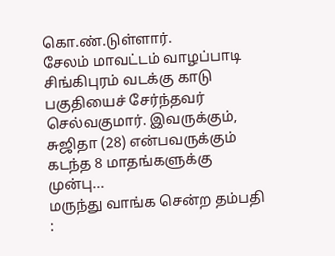கொ.ண்.டுள்ளார்.
சேலம் மாவட்டம் வாழப்பாடி சிங்கிபுரம் வடக்கு காடு பகுதியைச் சேர்ந்தவர் செல்வகுமார். இவருக்கும், சுஜிதா (28) என்பவருக்கும் கடந்த 8 மாதங்களுக்கு முன்பு...
மருந்து வாங்க சென்ற தம்பதி :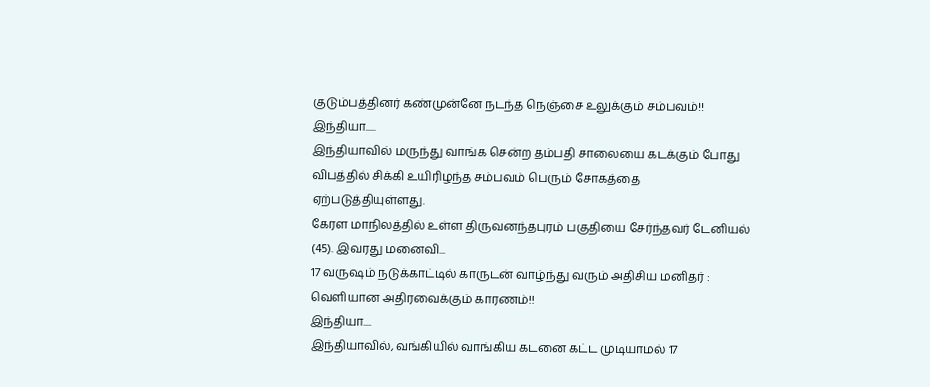குடும்பத்தினர் கண்முன்னே நடந்த நெஞ்சை உலுக்கும் சம்பவம்!!
இந்தியா.....
இந்தியாவில் மருந்து வாங்க சென்ற தம்பதி சாலையை கடக்கும் போது விபத்தில் சிக்கி உயிரிழந்த சம்பவம் பெரும் சோகத்தை ஏற்படுத்தியுள்ளது.
கேரள மாநிலத்தில் உள்ள திருவனந்தபுரம் பகுதியை சேர்ந்தவர் டேனியல் (45). இவரது மனைவி...
17 வருஷம் நடுக்காட்டில் காருடன் வாழ்ந்து வரும் அதிசிய மனிதர் : வெளியான அதிரவைக்கும் காரணம்!!
இந்தியா....
இந்தியாவில், வங்கியில் வாங்கிய கடனை கட்ட முடியாமல் 17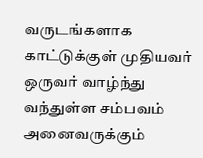வருடங்களாக காட்டுக்குள் முதியவர் ஒருவர் வாழ்ந்து வந்துள்ள சம்பவம் அனைவருக்கும்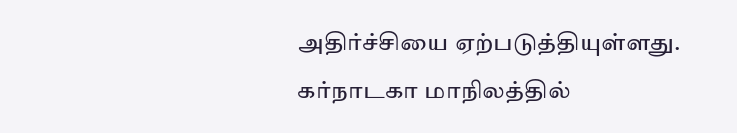அதிர்ச்சியை ஏற்படுத்தியுள்ளது.
கர்நாடகா மாநிலத்தில்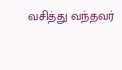வசித்து வந்தவர்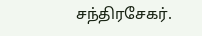சந்திரசேகர்.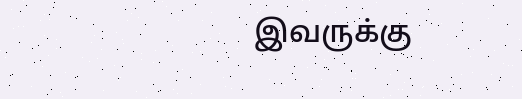இவருக்கு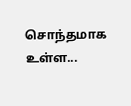சொந்தமாக உள்ள...